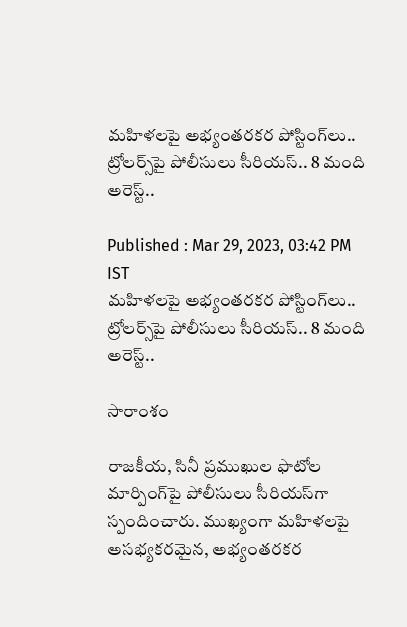మహిళలపై అభ్యంతరకర పోస్టింగ్‌లు.. ట్రోలర్స్‌పై పోలీసులు సీరియస్.. 8 మంది అరెస్ట్..

Published : Mar 29, 2023, 03:42 PM IST
మహిళలపై అభ్యంతరకర పోస్టింగ్‌లు.. ట్రోలర్స్‌పై పోలీసులు సీరియస్.. 8 మంది అరెస్ట్..

సారాంశం

రాజకీయ, సినీ ప్రముఖుల ఫొటోల మార్పింగ్‌పై పోలీసులు సీరియస్‌గా స్పందించారు. ముఖ్యంగా మహిళలపై అసభ్యకరమైన, అభ్యంతరకర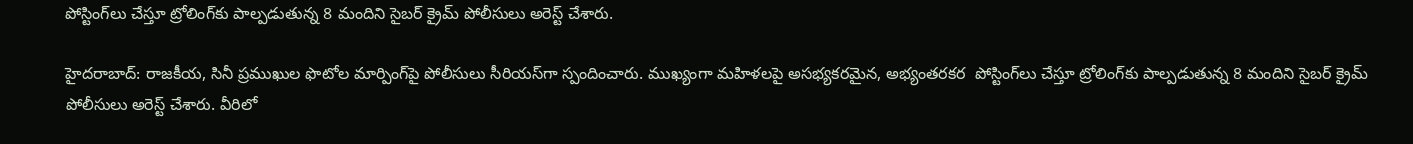పోస్టింగ్‌లు చేస్తూ ట్రోలింగ్‌కు పాల్పడుతున్న 8 మందిని సైబర్ క్రైమ్ పోలీసులు అరెస్ట్ చేశారు.

హైదరాబాద్‌: రాజకీయ, సినీ ప్రముఖుల ఫొటోల మార్పింగ్‌పై పోలీసులు సీరియస్‌గా స్పందించారు. ముఖ్యంగా మహిళలపై అసభ్యకరమైన, అభ్యంతరకర  పోస్టింగ్‌లు చేస్తూ ట్రోలింగ్‌కు పాల్పడుతున్న 8 మందిని సైబర్ క్రైమ్ పోలీసులు అరెస్ట్ చేశారు. వీరిలో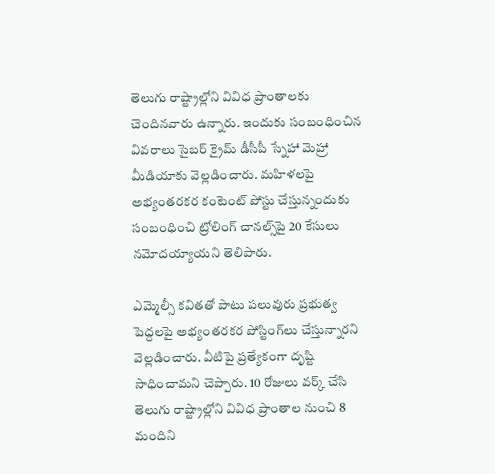తెలుగు రాష్ట్రాల్లోని వివిధ ప్రాంతాలకు చెందినవారు ఉన్నారు. ఇందుకు సంబంధించిన వివరాలు సైబర్ క్రైమ్ డీసీపీ స్నేహా మెహ్రా మీడియాకు వెల్లడించారు. మహిళలపై అభ్యంతరకర కంటెంట్‌ పోస్టు చేస్తున్నందుకు సంబంధించి ట్రోలింగ్ చానల్స్‌పై 20 కేసులు నమోదయ్యాయని తెలిపారు.

ఎమ్మెల్సీ కవితతో పాటు పలువురు ప్రభుత్వ పెద్దలపై అభ్యంతరకర పోస్టింగ్‌‌లు చేస్తున్నారని వెల్లడించారు. వీటిపై ప్రత్యేకంగా దృష్టి సాధించామని చెప్పారు. 10 రోజులు వర్క్ చేసి తెలుగు రాష్ట్రాల్లోని వివిధ ప్రాంతాల నుంచి 8 మందిని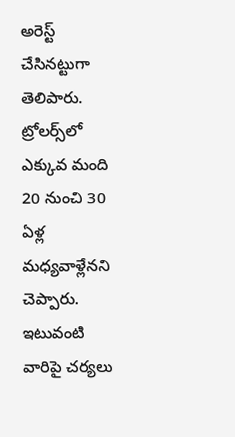అరెస్ట్ చేసినట్టుగా తెలిపారు. ట్రోలర్స్‌లో ఎక్కువ మంది 20 నుంచి 30 ఏళ్ల మధ్యవాళ్లేనని చెప్పారు. ఇటువంటి వారిపై చర్యలు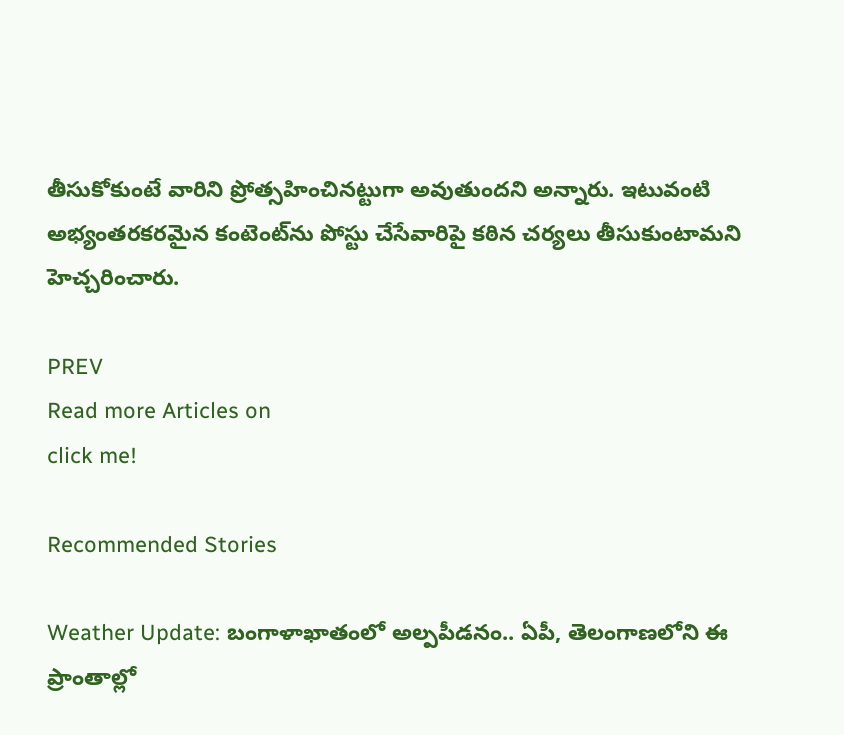తీసుకోకుంటే వారిని ప్రోత్సహించినట్టుగా అవుతుందని అన్నారు. ఇటువంటి అభ్యంతరకరమైన కంటెంట్‌ను పోస్టు చేసేవారిపై కఠిన చర్యలు తీసుకుంటామని హెచ్చరించారు.

PREV
Read more Articles on
click me!

Recommended Stories

Weather Update: బంగాళాఖాతంలో అల్పపీడనం.. ఏపీ, తెలంగాణలోని ఈ ప్రాంతాల్లో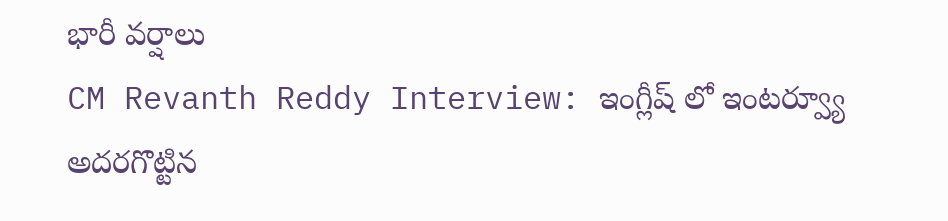భారీ వర్షాలు
CM Revanth Reddy Interview: ఇంగ్లీష్ లో ఇంటర్వ్యూ అదరగొట్టిన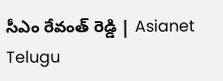సీఎం రేవంత్ రెడ్డి | Asianet Telugu